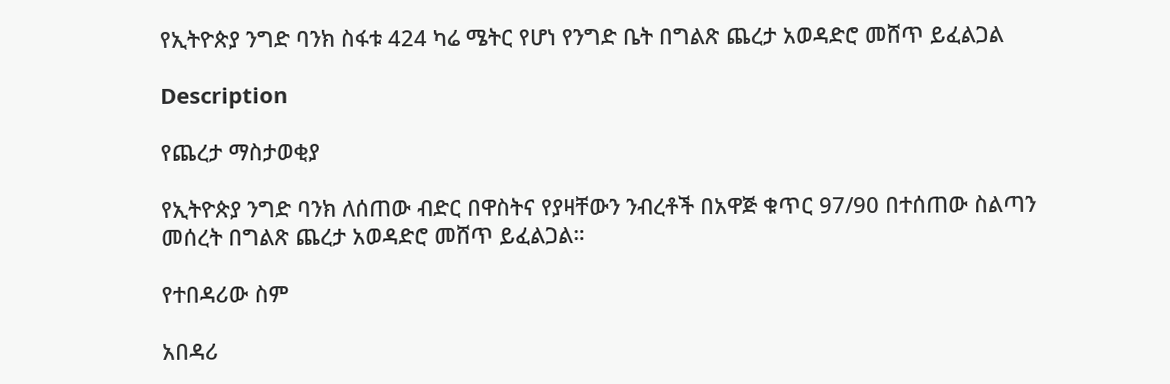የኢትዮጵያ ንግድ ባንክ ስፋቱ 424 ካሬ ሜትር የሆነ የንግድ ቤት በግልጽ ጨረታ አወዳድሮ መሸጥ ይፈልጋል

Description

የጨረታ ማስታወቂያ

የኢትዮጵያ ንግድ ባንክ ለሰጠው ብድር በዋስትና የያዛቸውን ንብረቶች በአዋጅ ቁጥር 97/90 በተሰጠው ስልጣን መሰረት በግልጽ ጨረታ አወዳድሮ መሸጥ ይፈልጋል።

የተበዳሪው ስም

አበዳሪ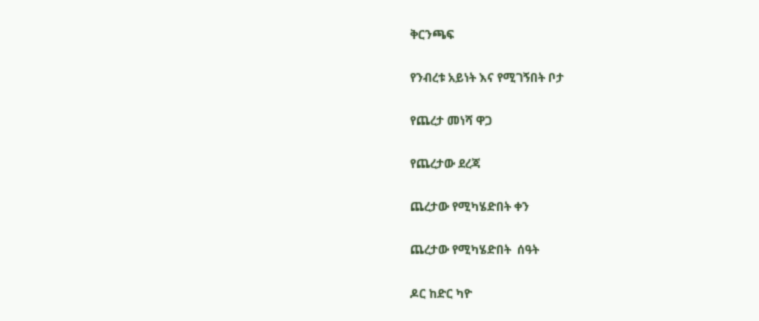ቅርንጫፍ

የንብረቱ አይነት እና የሚገኝበት ቦታ

የጨረታ መነሻ ዋጋ

የጨረታው ደረጃ

ጨረታው የሚካሄድበት ቀን

ጨረታው የሚካሄድበት  ሰዓት

ዶር ከድር ካዮ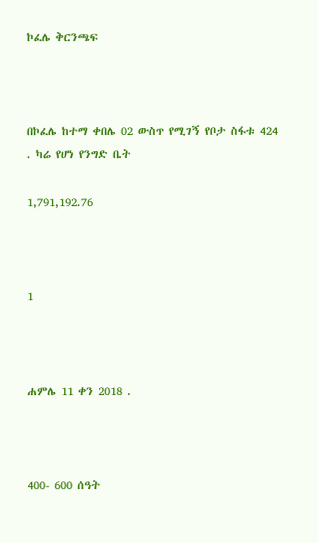ኮፈሌ ቅርንጫፍ



በኮፈሌ ከተማ ቀበሌ 02 ውስጥ የሚገኝ የቦታ ስፋቱ 424 . ካሬ የሆነ የንግድ ቤት

1,791,192.76



1



ሐምሌ 11 ቀን 2018 .



400- 600 ሰዓት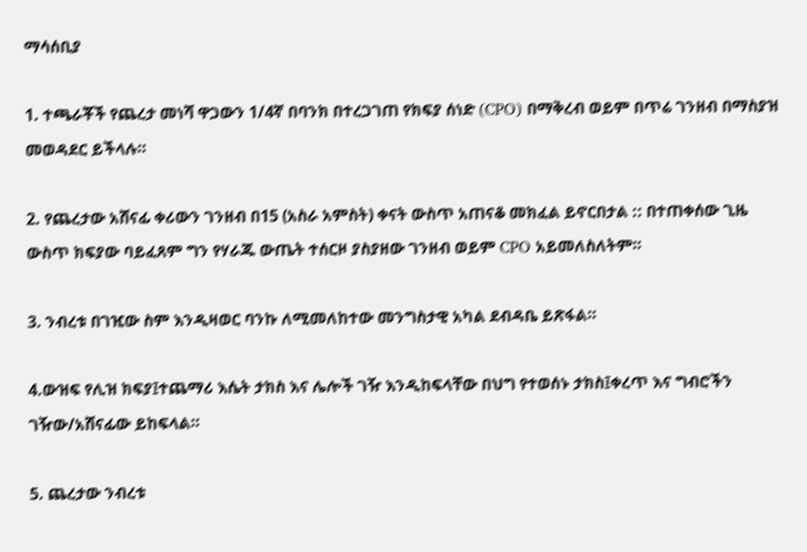ማሳሰቢያ

1. ተጫራቾች የጨረታ መነሻ ዋጋውን 1/4ኛ በባንክ በተረጋገጠ የክፍያ ሰነድ (CPO) በማቅረብ ወይም በጥሬ ገንዘብ በማስያዝ መወዳደር ይችላሉ።

2. የጨረታው አሸናፊ ቀሪውን ገንዘብ በ15 (አስራ አምስት) ቀናት ውስጥ አጠናቆ መክፈል ይኖርበታል :: በተጠቀሰው ጊዜ ውስጥ ክፍያው ባይፈጸም ግን የሃራጁ ውጤት ተሰርዞ ያስያዘው ገንዘብ ወይም CPO አይመለስለትም።

3. ንብረቱ በገዢው ስም እንዲዛወር ባንኩ ለሚመለከተው መንግስታዊ አካል ደብዳቤ ይጽፋል።

4.ውዝፍ የሊዝ ክፍያ፤ተጨማሪ እሴት ታክስ እና ሌሎች ገዥ እንዲከፍላቸው በህግ የተወሰኑ ታክስ፤ቀረጥ እና ግብሮችን ገዥው/አሸናፊው ይከፍላል።

5. ጨረታው ንብረቱ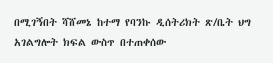በሚገኝበት ሻሸመኔ ከተማ የባንኩ ዲሰትሪክት ጽ/ቤት ህግ አገልግሎት ክፍል ውስጥ በተጠቀሰው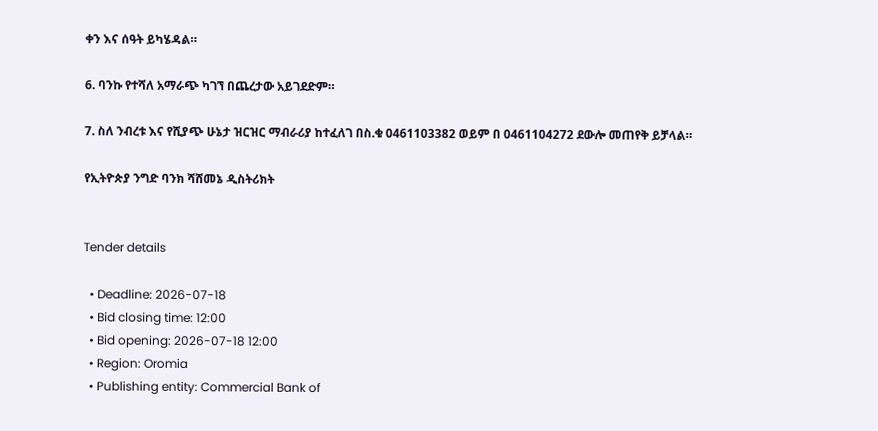ቀን እና ሰዓት ይካሄዳል።

6. ባንኩ የተሻለ አማራጭ ካገኘ በጨረታው አይገደድም።

7. ስለ ንብረቱ እና የሺያጭ ሁኔታ ዝርዝር ማብራሪያ ከተፈለገ በስ.ቁ 0461103382 ወይም በ 0461104272 ደውሎ መጠየቅ ይቻላል።

የኢትዮጵያ ንግድ ባንክ ሻሸመኔ ዲስትሪክት


Tender details

  • Deadline: 2026-07-18
  • Bid closing time: 12:00
  • Bid opening: 2026-07-18 12:00
  • Region: Oromia
  • Publishing entity: Commercial Bank of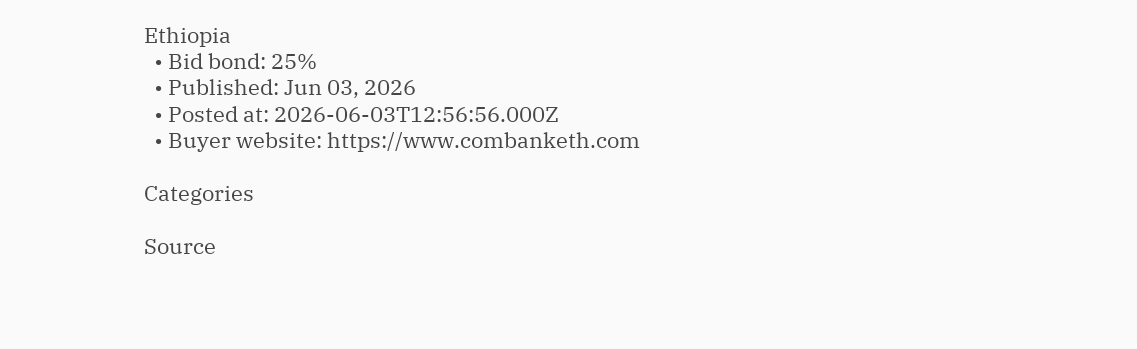Ethiopia
  • Bid bond: 25%
  • Published: Jun 03, 2026
  • Posted at: 2026-06-03T12:56:56.000Z
  • Buyer website: https://www.combanketh.com

Categories

Source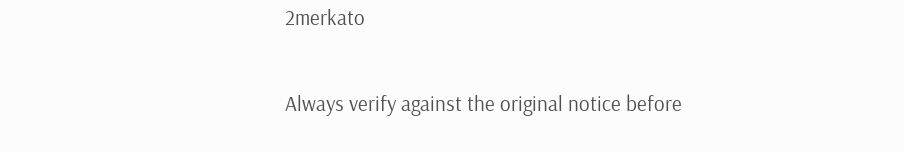2merkato

Always verify against the original notice before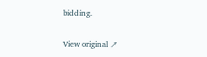bidding.

View original ↗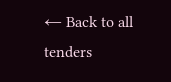← Back to all tenders